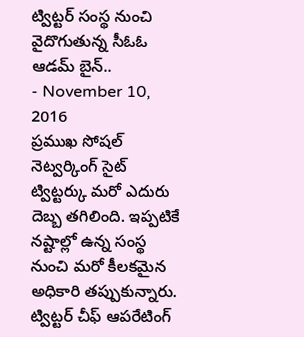ట్విట్టర్ సంస్థ నుంచి వైదొగుతున్న సీఓఓ ఆడమ్ బైన్..
- November 10, 2016
ప్రముఖ సోషల్ నెట్వర్కింగ్ సైట్ ట్విట్టర్కు మరో ఎదురు దెబ్బ తగిలింది. ఇప్పటికే నష్టాల్లో ఉన్న సంస్థ నుంచి మరో కీలకమైన అధికారి తప్పుకున్నారు. ట్విట్టర్ చీఫ్ ఆపరేటింగ్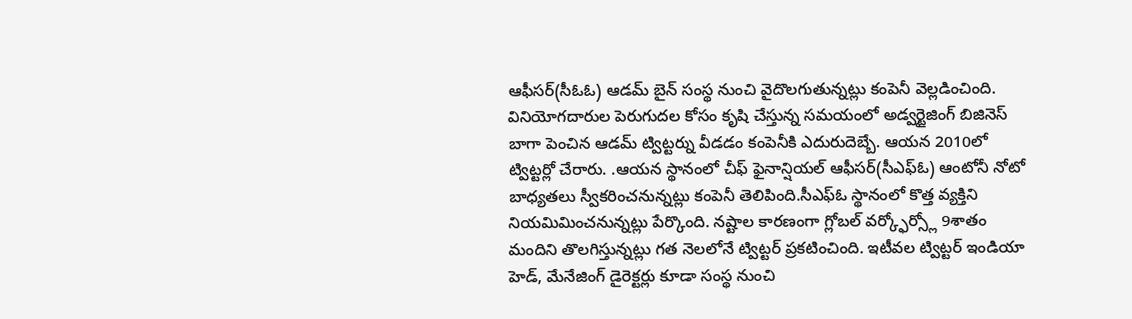ఆఫీసర్(సీఓఓ) ఆడమ్ బైన్ సంస్థ నుంచి వైదొలగుతున్నట్లు కంపెనీ వెల్లడించింది. వినియోగదారుల పెరుగుదల కోసం కృషి చేస్తున్న సమయంలో అడ్వర్టైజింగ్ బిజినెస్ బాగా పెంచిన ఆడమ్ ట్విట్టర్ను వీడడం కంపెనీకి ఎదురుదెబ్బే. ఆయన 2010లో ట్విట్టర్లో చేరారు. .ఆయన స్థానంలో చీఫ్ ఫైనాన్షియల్ ఆఫీసర్(సీఎఫ్ఓ) ఆంటోనీ నోటో బాధ్యతలు స్వీకరించనున్నట్లు కంపెనీ తెలిపింది.సీఎఫ్ఓ స్థానంలో కొత్త వ్యక్తిని నియమిమించనున్నట్లు పేర్కొంది. నష్టాల కారణంగా గ్లోబల్ వర్క్ఫోర్స్లో 9శాతం మందిని తొలగిస్తున్నట్లు గత నెలలోనే ట్విట్టర్ ప్రకటించింది. ఇటీవల ట్విట్టర్ ఇండియా హెడ్, మేనేజింగ్ డైరెక్టర్లు కూడా సంస్థ నుంచి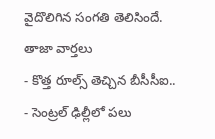వైదొలిగిన సంగతి తెలిసిందే.
తాజా వార్తలు
- కొత్త రూల్స్ తెచ్చిన బీసీసీఐ..
- సెంట్రల్ ఢిల్లీలో పలు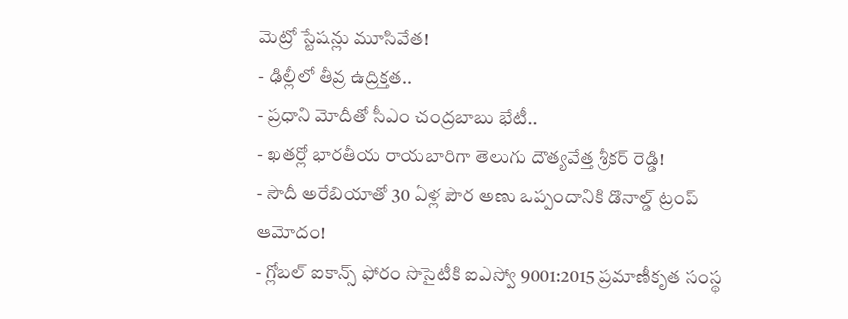మెట్రో స్టేషన్లు మూసివేత!
- ఢిల్లీలో తీవ్ర ఉద్రిక్తత..
- ప్రధాని మోదీతో సీఎం చంద్రబాబు భేటీ..
- ఖతర్లో భారతీయ రాయబారిగా తెలుగు దౌత్యవేత్త శ్రీకర్ రెడ్డి!
- సౌదీ అరేబియాతో 30 ఏళ్ల పౌర అణు ఒప్పందానికి డొనాల్డ్ ట్రంప్ ఆమోదం!
- గ్లోబల్ ఐకాన్స్ ఫోరం సొసైటీకి ఐఎస్వో 9001:2015 ప్రమాణీకృత సంస్థ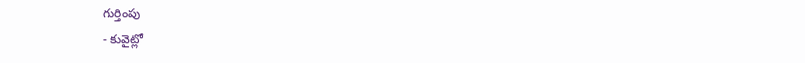గుర్తింపు
- కువైట్లో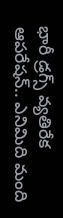భారీ డ్రగ్స్ వ్యతిరేక ఆపరేషన్.. ఎనిమిది మంది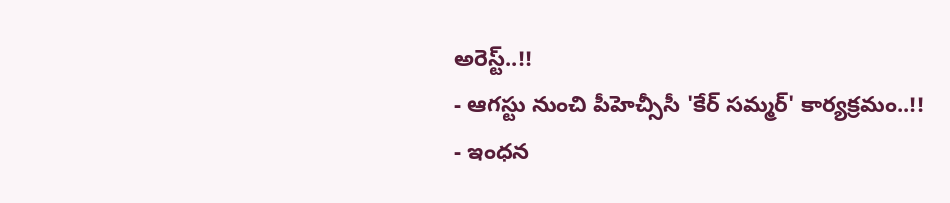అరెస్ట్..!!
- ఆగస్టు నుంచి పీహెచ్సీసీ 'కేర్ సమ్మర్' కార్యక్రమం..!!
- ఇంధన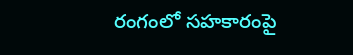రంగంలో సహకారంపై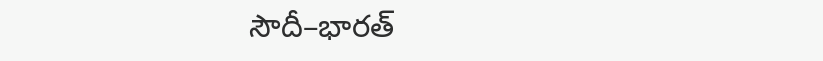సౌదీ–భారత్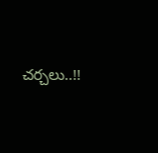చర్చలు..!!